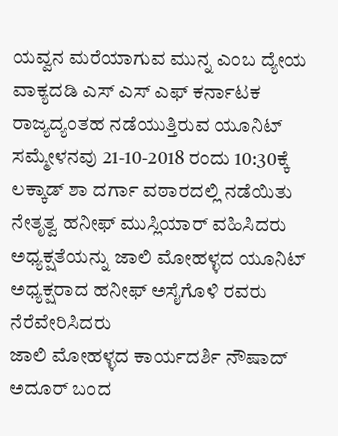ಯವ್ವನ ಮರೆಯಾಗುವ ಮುನ್ನ ಎಂಬ ದ್ಯೇಯ ವಾಕ್ಯದಡಿ ಎಸ್ ಎಸ್ ಎಫ್ ಕರ್ನಾಟಕ ರಾಜ್ಯದ್ಯಂತಹ ನಡೆಯುತ್ತಿರುವ ಯೂನಿಟ್ ಸಮ್ಮೇಳನವು 21-10-2018 ರಂದು 10:30ಕ್ಕೆ ಲಕ್ಕಾಡ್ ಶಾ ದರ್ಗಾ ವಠಾರದಲ್ಲಿ ನಡೆಯಿತು
ನೇತೃತ್ವ ಹನೀಫ್ ಮುಸ್ಲಿಯಾರ್ ವಹಿಸಿದರು
ಅಧ್ಯಕ್ಷತೆಯನ್ನು ಜಾಲಿ ಮೋಹಳ್ಳದ ಯೂನಿಟ್ ಅಧ್ಯಕ್ಷರಾದ ಹನೀಫ್ ಅಸೈಗೊಳಿ ರವರು ನೆರೆವೇರಿಸಿದರು
ಜಾಲಿ ಮೋಹಳ್ಳದ ಕಾರ್ಯದರ್ಶಿ ನೌಷಾದ್ ಅದೂರ್ ಬಂದ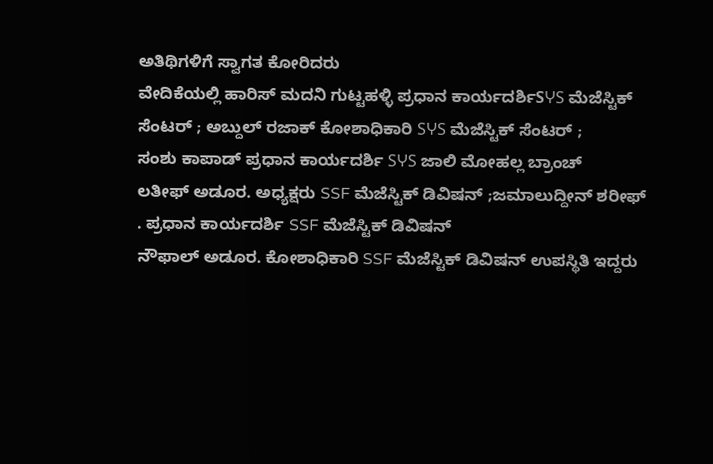ಅತಿಥಿಗಳಿಗೆ ಸ್ವಾಗತ ಕೋರಿದರು
ವೇದಿಕೆಯಲ್ಲಿ ಹಾರಿಸ್ ಮದನಿ ಗುಟ್ಟಹಳ್ಳಿ ಪ್ರಧಾನ ಕಾರ್ಯದರ್ಶಿSჄS ಮೆಜೆಸ್ಟಿಕ್ ಸೆಂಟರ್ ; ಅಬ್ದುಲ್ ರಜಾಕ್ ಕೋಶಾಧಿಕಾರಿ SჄS ಮೆಜೆಸ್ಟಿಕ್ ಸೆಂಟರ್ ;
ಸಂಶು ಕಾಪಾಡ್ ಪ್ರಧಾನ ಕಾರ್ಯದರ್ಶಿ SჄS ಜಾಲಿ ಮೋಹಲ್ಲ ಬ್ರಾಂಚ್
ಲತೀಫ್ ಅಡೂರ. ಅಧ್ಯಕ್ಷರು SSF ಮೆಜೆಸ್ಟಿಕ್ ಡಿವಿಷನ್ ;ಜಮಾಲುದ್ದೀನ್ ಶರೀಫ್ . ಪ್ರಧಾನ ಕಾರ್ಯದರ್ಶಿ SSF ಮೆಜೆಸ್ಟಿಕ್ ಡಿವಿಷನ್
ನೌಫಾಲ್ ಅಡೂರ. ಕೋಶಾಧಿಕಾರಿ SSF ಮೆಜೆಸ್ಟಿಕ್ ಡಿವಿಷನ್ ಉಪಸ್ಥಿತಿ ಇದ್ದರು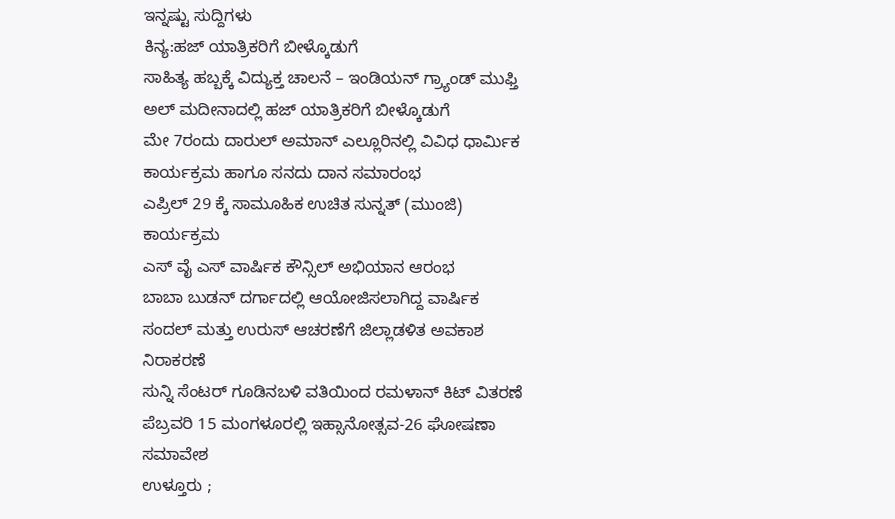ಇನ್ನಷ್ಟು ಸುದ್ದಿಗಳು
ಕಿನ್ಯ:ಹಜ್ ಯಾತ್ರಿಕರಿಗೆ ಬೀಳ್ಕೊಡುಗೆ
ಸಾಹಿತ್ಯ ಹಬ್ಬಕ್ಕೆ ವಿದ್ಯುಕ್ತ ಚಾಲನೆ – ಇಂಡಿಯನ್ ಗ್ರ್ಯಾಂಡ್ ಮುಫ್ತಿ
ಅಲ್ ಮದೀನಾದಲ್ಲಿ ಹಜ್ ಯಾತ್ರಿಕರಿಗೆ ಬೀಳ್ಕೊಡುಗೆ
ಮೇ 7ರಂದು ದಾರುಲ್ ಅಮಾನ್ ಎಲ್ಲೂರಿನಲ್ಲಿ ವಿವಿಧ ಧಾರ್ಮಿಕ ಕಾರ್ಯಕ್ರಮ ಹಾಗೂ ಸನದು ದಾನ ಸಮಾರಂಭ
ಎಪ್ರಿಲ್ 29 ಕ್ಕೆ ಸಾಮೂಹಿಕ ಉಚಿತ ಸುನ್ನತ್ (ಮುಂಜಿ) ಕಾರ್ಯಕ್ರಮ
ಎಸ್ ವೈ ಎಸ್ ವಾರ್ಷಿಕ ಕೌನ್ಸಿಲ್ ಅಭಿಯಾನ ಆರಂಭ
ಬಾಬಾ ಬುಡನ್ ದರ್ಗಾದಲ್ಲಿ ಆಯೋಜಿಸಲಾಗಿದ್ದ ವಾರ್ಷಿಕ ಸಂದಲ್ ಮತ್ತು ಉರುಸ್ ಆಚರಣೆಗೆ ಜಿಲ್ಲಾಡಳಿತ ಅವಕಾಶ ನಿರಾಕರಣೆ
ಸುನ್ನಿ ಸೆಂಟರ್ ಗೂಡಿನಬಳಿ ವತಿಯಿಂದ ರಮಳಾನ್ ಕಿಟ್ ವಿತರಣೆ
ಪೆಬ್ರವರಿ 15 ಮಂಗಳೂರಲ್ಲಿ ಇಹ್ಸಾನೋತ್ಸವ-26 ಘೋಷಣಾ ಸಮಾವೇಶ
ಉಳ್ತೂರು ;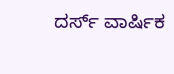ದರ್ಸ್ ವಾರ್ಷಿಕ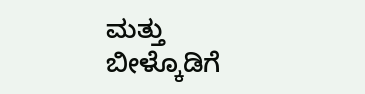ಮತ್ತು ಬೀಳ್ಕೊಡಿಗೆ